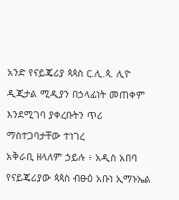አንድ የናይጄሪያ ጳጳስ ር.ሊ.ጳ. ሊዮ ዲጂታል ሚዲያን በኃላፊነት መጠቀም እንደሚገባ ያቀረቡትን ጥሪ ማስተጋባታቸው ተነገረ
አቅራቢ ዘላለም ኃይሉ ፥ አዲስ አበባ
የናይጄሪያው ጳጳስ ብፁዕ አቡነ ኢማኑኤል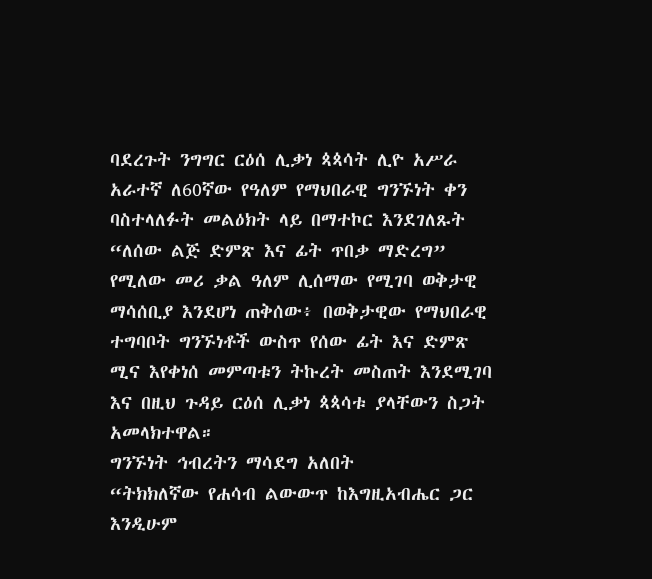ባደረጉት ንግግር ርዕሰ ሊቃነ ጳጳሳት ሊዮ አሥራ አራተኛ ለ60ኛው የዓለም የማህበራዊ ግንኙነት ቀን ባስተላለፉት መልዕክት ላይ በማተኮር እንደገለጹት “ለሰው ልጅ ድምጽ እና ፊት ጥበቃ ማድረግ” የሚለው መሪ ቃል ዓለም ሊሰማው የሚገባ ወቅታዊ ማሳሰቢያ እንደሆነ ጠቅሰው፥ በወቅታዊው የማህበራዊ ተግባቦት ግንኙነቶች ውስጥ የሰው ፊት እና ድምጽ ሚና እየቀነሰ መምጣቱን ትኩረት መስጠት እንደሚገባ እና በዚህ ጉዳይ ርዕሰ ሊቃነ ጳጳሳቱ ያላቸውን ስጋት አመላክተዋል።
ግንኙነት ኅብረትን ማሳደግ አለበት
“ትክክለኛው የሐሳብ ልውውጥ ከእግዚአብሔር ጋር እንዲሁም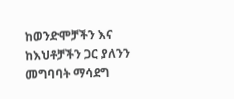ከወንድሞቻችን እና ከእህቶቻችን ጋር ያለንን መግባባት ማሳደግ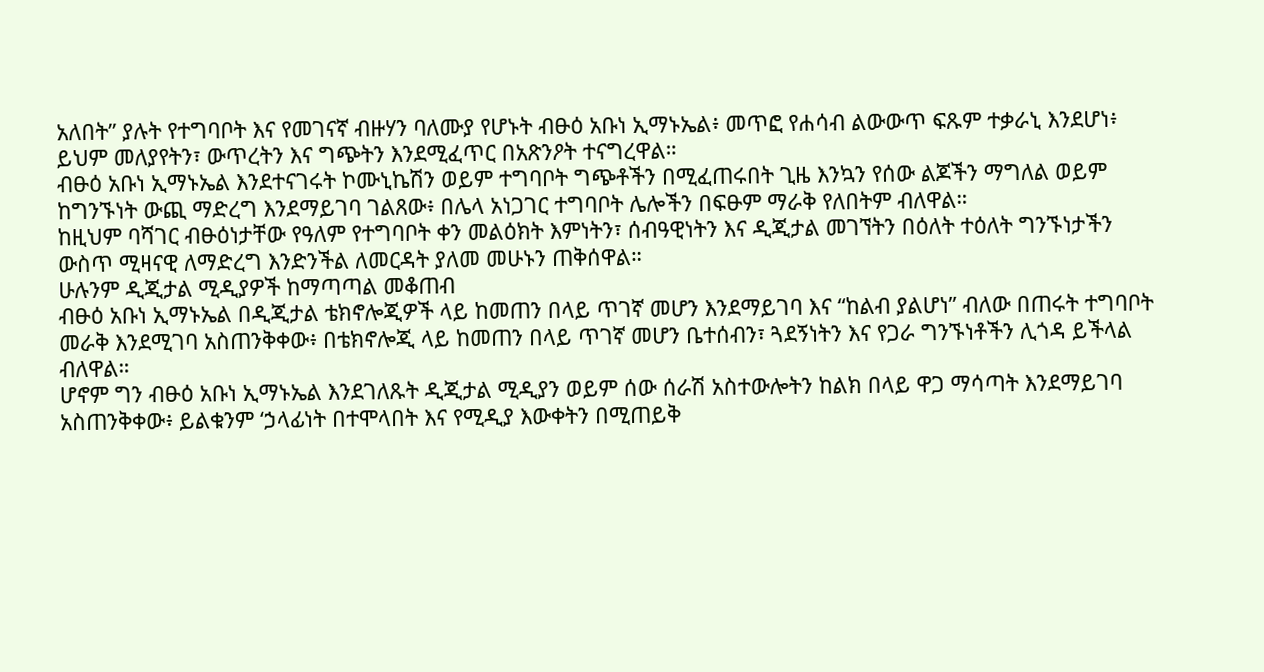አለበት” ያሉት የተግባቦት እና የመገናኛ ብዙሃን ባለሙያ የሆኑት ብፁዕ አቡነ ኢማኑኤል፥ መጥፎ የሐሳብ ልውውጥ ፍጹም ተቃራኒ እንደሆነ፥ ይህም መለያየትን፣ ውጥረትን እና ግጭትን እንደሚፈጥር በአጽንዖት ተናግረዋል።
ብፁዕ አቡነ ኢማኑኤል እንደተናገሩት ኮሙኒኬሽን ወይም ተግባቦት ግጭቶችን በሚፈጠሩበት ጊዜ እንኳን የሰው ልጆችን ማግለል ወይም ከግንኙነት ውጪ ማድረግ እንደማይገባ ገልጸው፥ በሌላ አነጋገር ተግባቦት ሌሎችን በፍፁም ማራቅ የለበትም ብለዋል።
ከዚህም ባሻገር ብፁዕነታቸው የዓለም የተግባቦት ቀን መልዕክት እምነትን፣ ሰብዓዊነትን እና ዲጂታል መገኘትን በዕለት ተዕለት ግንኙነታችን ውስጥ ሚዛናዊ ለማድረግ እንድንችል ለመርዳት ያለመ መሁኑን ጠቅሰዋል።
ሁሉንም ዲጂታል ሚዲያዎች ከማጣጣል መቆጠብ
ብፁዕ አቡነ ኢማኑኤል በዲጂታል ቴክኖሎጂዎች ላይ ከመጠን በላይ ጥገኛ መሆን እንደማይገባ እና “ከልብ ያልሆነ” ብለው በጠሩት ተግባቦት መራቅ እንደሚገባ አስጠንቅቀው፥ በቴክኖሎጂ ላይ ከመጠን በላይ ጥገኛ መሆን ቤተሰብን፣ ጓደኝነትን እና የጋራ ግንኙነቶችን ሊጎዳ ይችላል ብለዋል።
ሆኖም ግን ብፁዕ አቡነ ኢማኑኤል እንደገለጹት ዲጂታል ሚዲያን ወይም ሰው ሰራሽ አስተውሎትን ከልክ በላይ ዋጋ ማሳጣት እንደማይገባ አስጠንቅቀው፥ ይልቁንም ‘ኃላፊነት በተሞላበት እና የሚዲያ እውቀትን በሚጠይቅ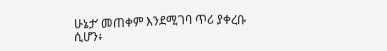ሁኔታ’ መጠቀም እንደሚገባ ጥሪ ያቀረቡ ሲሆን፥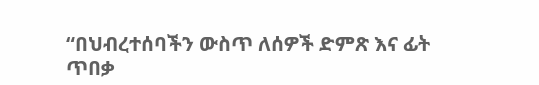“በህብረተሰባችን ውስጥ ለሰዎች ድምጽ እና ፊት ጥበቃ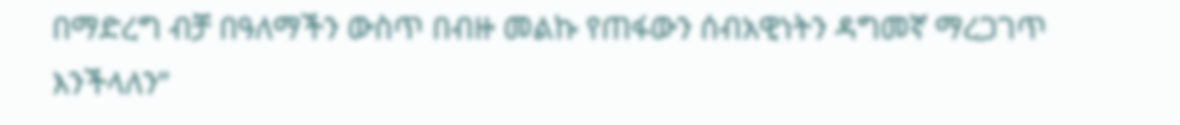በማድረግ ብቻ በዓለማችን ውስጥ በብዙ መልኩ የጠፋውን ሰብአዊነትን ዳግመኛ ማረጋገጥ እንችላለን”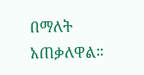በማለት አጠቃለዋል።